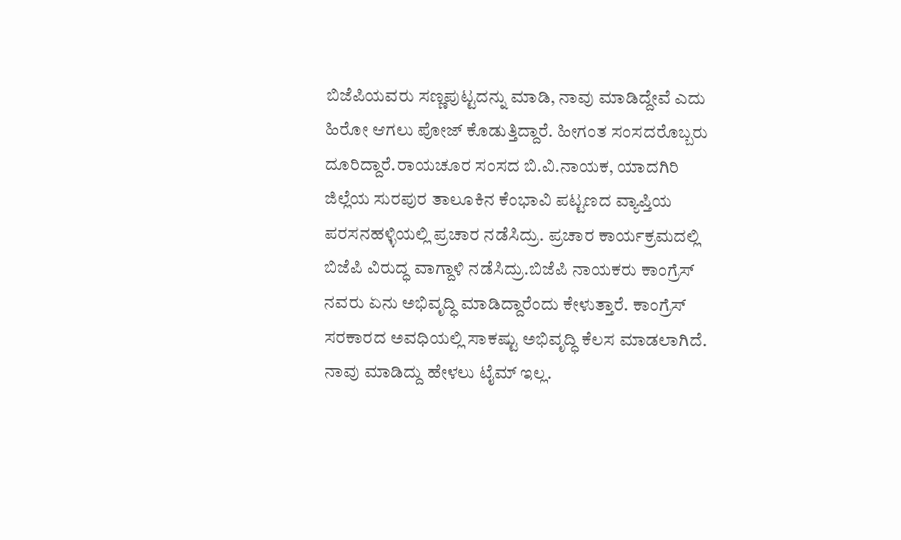ಬಿಜೆಪಿಯವರು ಸಣ್ಣಪುಟ್ಟದನ್ನು ಮಾಡಿ, ನಾವು ಮಾಡಿದ್ದೇವೆ ಎದು ಹಿರೋ ಆಗಲು ಪೋಜ್ ಕೊಡುತ್ತಿದ್ದಾರೆ. ಹೀಗಂತ ಸಂಸದರೊಬ್ಬರು ದೂರಿದ್ದಾರೆ.ರಾಯಚೂರ ಸಂಸದ ಬಿ.ವಿ.ನಾಯಕ, ಯಾದಗಿರಿ ಜಿಲ್ಲೆಯ ಸುರಪುರ ತಾಲೂಕಿನ ಕೆಂಭಾವಿ ಪಟ್ಟಣದ ವ್ಯಾಪ್ತಿಯ ಪರಸನಹಳ್ಳಿಯಲ್ಲಿ ಪ್ರಚಾರ ನಡೆಸಿದ್ರು. ಪ್ರಚಾರ ಕಾರ್ಯಕ್ರಮದಲ್ಲಿ ಬಿಜೆಪಿ ವಿರುದ್ಧ ವಾಗ್ದಾಳಿ ನಡೆಸಿದ್ರು.ಬಿಜೆಪಿ ನಾಯಕರು ಕಾಂಗ್ರೆಸ್ ನವರು ಏನು ಅಭಿವೃದ್ಧಿ ಮಾಡಿದ್ದಾರೆಂದು ಕೇಳುತ್ತಾರೆ. ಕಾಂಗ್ರೆಸ್ ಸರಕಾರದ ಅವಧಿಯಲ್ಲಿ ಸಾಕಷ್ಟು ಅಭಿವೃದ್ಧಿ ಕೆಲಸ ಮಾಡಲಾಗಿದೆ. ನಾವು ಮಾಡಿದ್ದು ಹೇಳಲು ಟೈಮ್ ಇಲ್ಲ.